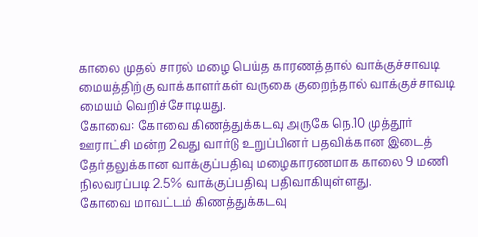காலை முதல் சாரல் மழை பெய்த காரணத்தால் வாக்குச்சாவடி மையத்திற்கு வாக்காளர்கள் வருகை குறைந்தால் வாக்குச்சாவடி மையம் வெறிச்சோடியது.
கோவை: கோவை கிணத்துக்கடவு அருகே நெ.10 முத்தூர் ஊராட்சி மன்ற 2வது வார்டு உறுப்பினர் பதவிக்கான இடைத் தேர்தலுக்கான வாக்குப்பதிவு மழைகாரணமாக காலை 9 மணி நிலவரப்படி 2.5% வாக்குப்பதிவு பதிவாகியுள்ளது.
கோவை மாவட்டம் கிணத்துக்கடவு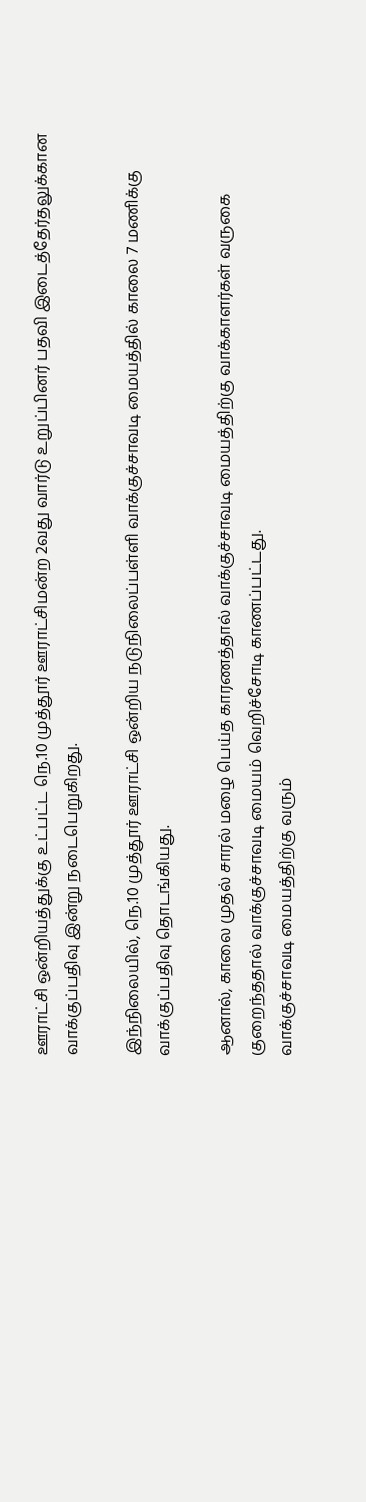ஊராட்சி ஒன்றியத்துக்கு உட்பட்ட நெ.10 முத்தூர் ஊராட்சிமன்ற 2வது வார்டு உறுப்பினர் பதவி இடைத்தேர்தலுக்கான வாக்குப்பதிவு இன்று நடைபெறுகிறது.

இந்நிலையில், நெ.10 முத்தூர் ஊராட்சி ஒன்றிய நடுநிலைப்பள்ளி வாக்குச்சாவடி மையத்தில் காலை 7 மணிக்கு வாக்குப்பதிவு தொடங்கியது.

ஆனால், காலை முதல் சாரல் மழை பெய்த காரணத்தால் வாக்குச்சாவடி மையத்திற்கு வாக்காளர்கள் வருகை குறைந்ததால் வாக்குச்சாவடி மையம் வெறிச்சோடி காணப்பட்டது.
வாக்குச்சாவடி மையத்திற்கு வரும்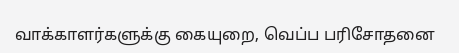வாக்காளர்களுக்கு கையுறை, வெப்ப பரிசோதனை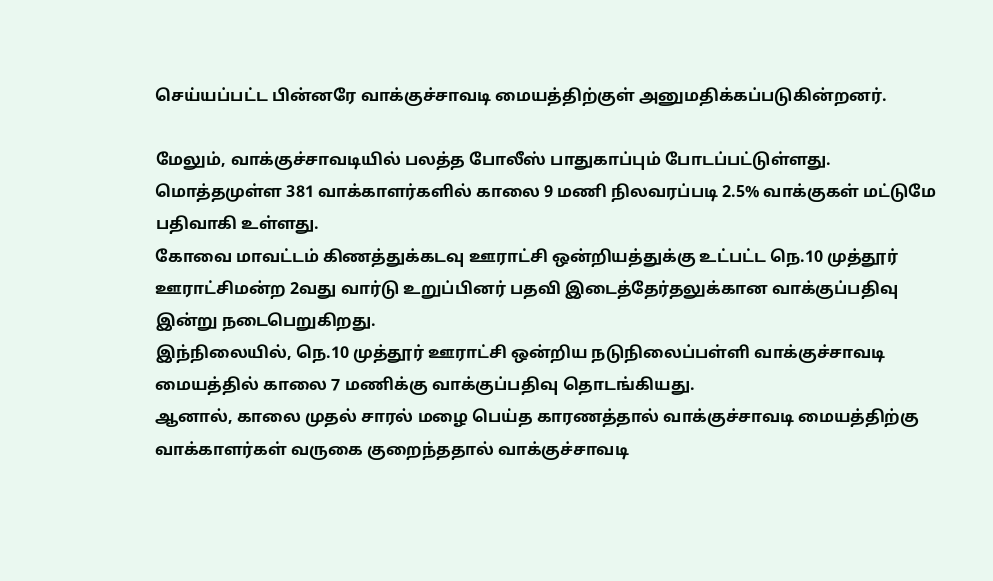செய்யப்பட்ட பின்னரே வாக்குச்சாவடி மையத்திற்குள் அனுமதிக்கப்படுகின்றனர்.

மேலும், வாக்குச்சாவடியில் பலத்த போலீஸ் பாதுகாப்பும் போடப்பட்டுள்ளது.
மொத்தமுள்ள 381 வாக்காளர்களில் காலை 9 மணி நிலவரப்படி 2.5% வாக்குகள் மட்டுமே பதிவாகி உள்ளது.
கோவை மாவட்டம் கிணத்துக்கடவு ஊராட்சி ஒன்றியத்துக்கு உட்பட்ட நெ.10 முத்தூர் ஊராட்சிமன்ற 2வது வார்டு உறுப்பினர் பதவி இடைத்தேர்தலுக்கான வாக்குப்பதிவு இன்று நடைபெறுகிறது.
இந்நிலையில், நெ.10 முத்தூர் ஊராட்சி ஒன்றிய நடுநிலைப்பள்ளி வாக்குச்சாவடி மையத்தில் காலை 7 மணிக்கு வாக்குப்பதிவு தொடங்கியது.
ஆனால், காலை முதல் சாரல் மழை பெய்த காரணத்தால் வாக்குச்சாவடி மையத்திற்கு வாக்காளர்கள் வருகை குறைந்ததால் வாக்குச்சாவடி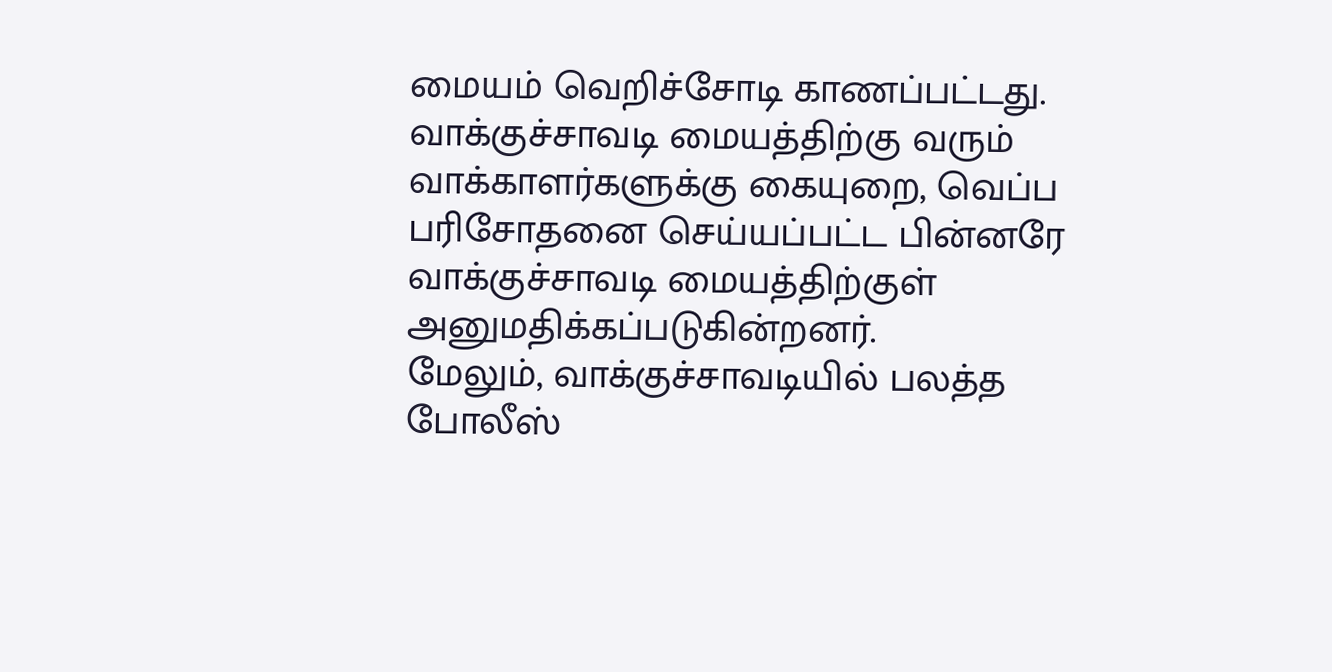மையம் வெறிச்சோடி காணப்பட்டது.
வாக்குச்சாவடி மையத்திற்கு வரும் வாக்காளர்களுக்கு கையுறை, வெப்ப பரிசோதனை செய்யப்பட்ட பின்னரே வாக்குச்சாவடி மையத்திற்குள் அனுமதிக்கப்படுகின்றனர்.
மேலும், வாக்குச்சாவடியில் பலத்த போலீஸ்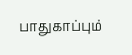பாதுகாப்பும்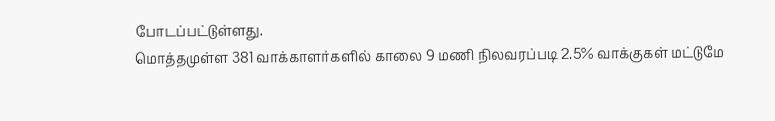போடப்பட்டுள்ளது.
மொத்தமுள்ள 381 வாக்காளர்களில் காலை 9 மணி நிலவரப்படி 2.5% வாக்குகள் மட்டுமே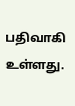பதிவாகி உள்ளது.